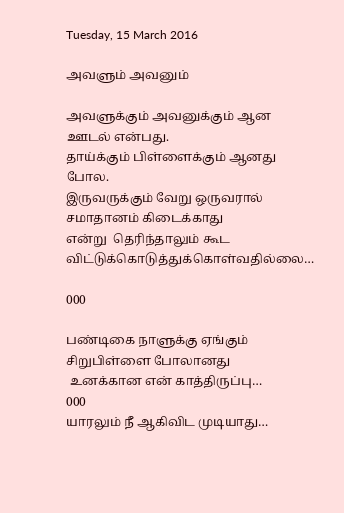Tuesday, 15 March 2016

அவளும் அவனும்

அவளுக்கும் அவனுக்கும் ஆன ஊடல் என்பது.
தாய்க்கும் பிள்ளைக்கும் ஆனது போல.
இருவருக்கும் வேறு ஒருவரால் சமாதானம் கிடைக்காது
என்று  தெரிந்தாலும் கூட விட்டுக்கொடுத்துக்கொள்வதில்லை…

000

பண்டிகை நாளுக்கு ஏங்கும்
சிறுபிள்ளை போலானது
 உனக்கான என் காத்திருப்பு…
000
யாரலும் நீ ஆகிவிட முடியாது…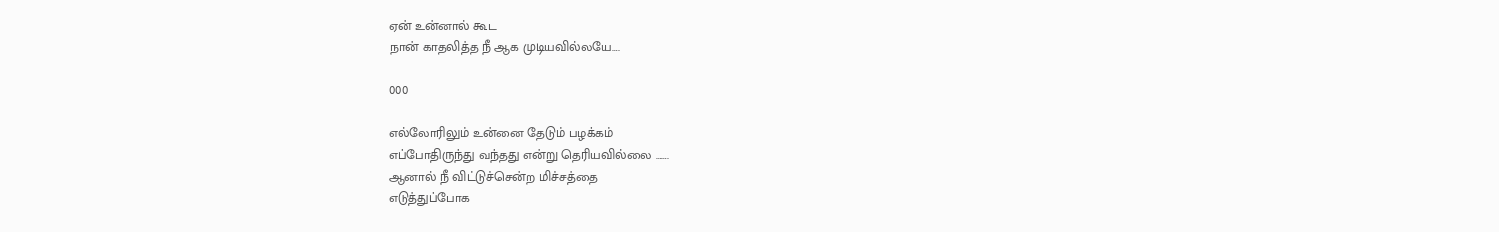ஏன் உன்னால் கூட
நான் காதலித்த நீ ஆக முடியவில்லயே….

000

எல்லோரிலும் உன்னை தேடும் பழக்கம்
எப்போதிருந்து வந்தது என்று தெரியவில்லை …….
ஆனால் நீ விட்டுச்சென்ற மிச்சத்தை
எடுத்துப்போக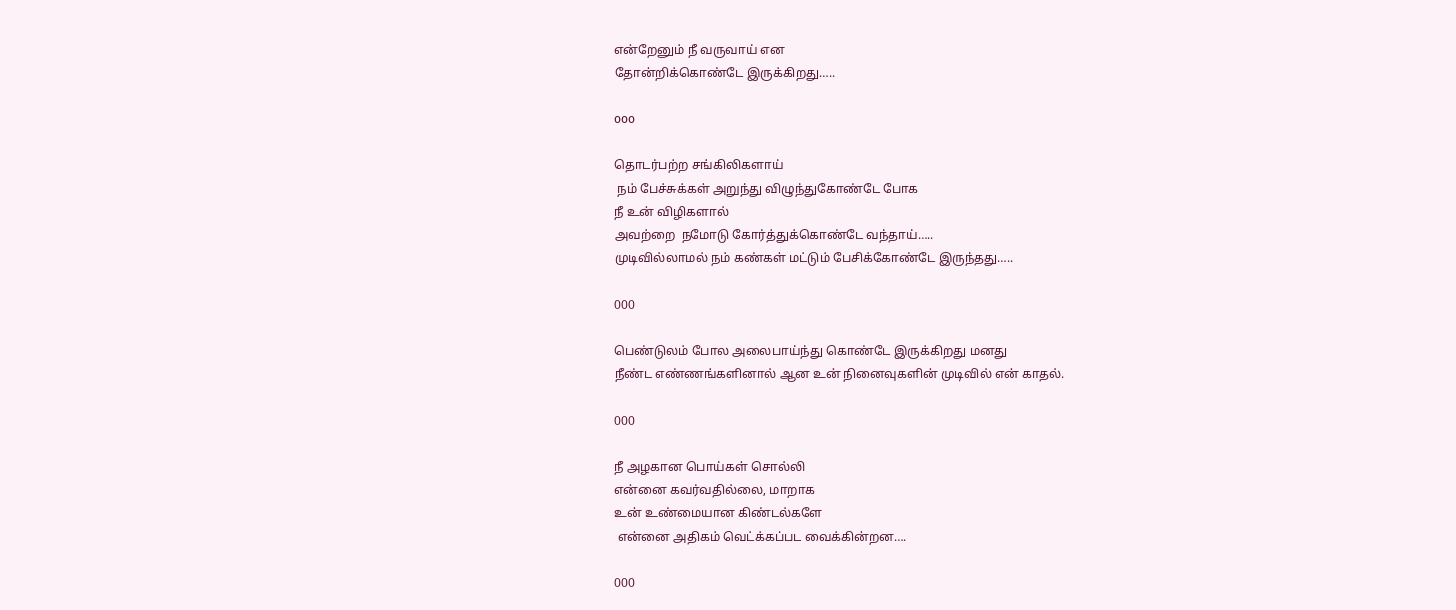என்றேனும் நீ வருவாய் என
தோன்றிக்கொண்டே இருக்கிறது…..

ooo

தொடர்பற்ற சங்கிலிகளாய்
 நம் பேச்சுக்கள் அறுந்து விழுந்துகோண்டே போக
நீ உன் விழிகளால்
அவற்றை  நமோடு கோர்த்துக்கொண்டே வந்தாய்…..
முடிவில்லாமல் நம் கண்கள் மட்டும் பேசிக்கோண்டே இருந்தது…..

000

பெண்டுலம் போல அலைபாய்ந்து கொண்டே இருக்கிறது மனது
நீண்ட எண்ணங்களினால் ஆன உன் நினைவுகளின் முடிவில் என் காதல்.

000

நீ அழகான பொய்கள் சொல்லி
என்னை கவர்வதில்லை, மாறாக
உன் உண்மையான கிண்டல்களே
 என்னை அதிகம் வெட்க்கப்பட வைக்கின்றன….

000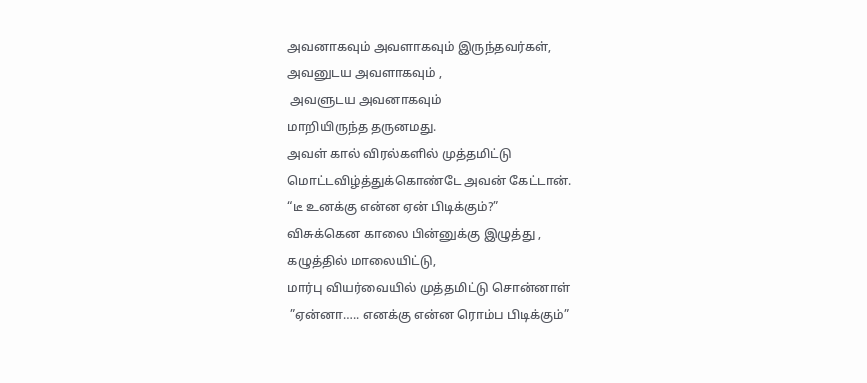அவனாகவும் அவளாகவும் இருந்தவர்கள்,
அவனுடய அவளாகவும் ,
 அவளுடய அவனாகவும்
மாறியிருந்த தருனமது.
அவள் கால் விரல்களில் முத்தமிட்டு
மொட்டவிழ்த்துக்கொண்டே அவன் கேட்டான்.
“டீ உனக்கு என்ன ஏன் பிடிக்கும்?”
விசுக்கென காலை பின்னுக்கு இழுத்து ,
கழுத்தில் மாலையிட்டு,
மார்பு வியர்வையில் முத்தமிட்டு சொன்னாள்
 ”ஏன்னா….. எனக்கு என்ன ரொம்ப பிடிக்கும்”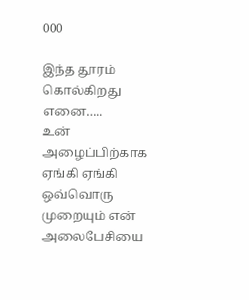000

இந்த தூரம் கொல்கிறது எனை…..
உன் அழைப்பிற்காக ஏங்கி ஏங்கி
ஒவ்வொரு முறையும் என் அலைபேசியை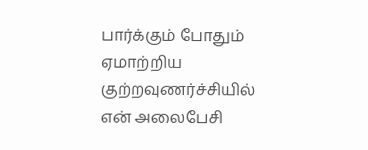பார்க்கும் போதும்
ஏமாற்றிய குற்றவுணர்ச்சியில் என் அலைபேசி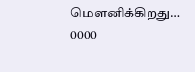மௌனிக்கிறது…
0000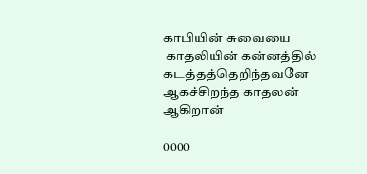காபியின் சுவையை
 காதலியின் கன்னத்தில் கடத்தத்தெறிந்தவனே
ஆகச்சிறந்த காதலன் ஆகிறான்

0000